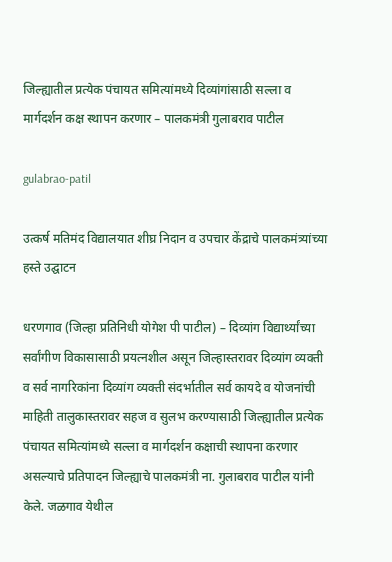जिल्ह्यातील प्रत्येक पंचायत समित्यांमध्ये दिव्यांगांसाठी सल्ला व मार्गदर्शन कक्ष स्थापन करणार – पालकमंत्री गुलाबराव पाटील

gulabrao-patil

उत्कर्ष मतिमंद विद्यालयात शीघ्र निदान व उपचार केंद्राचे पालकमंत्र्यांच्या हस्ते उद्घाटन

धरणगाव (जिल्हा प्रतिनिधी योगेश पी पाटील) – दिव्यांग विद्यार्थ्यांच्या सर्वांगीण विकासासाठी प्रयत्नशील असून जिल्हास्तरावर दिव्यांग व्यक्ती व सर्व नागरिकांना दिव्यांग व्यक्ती संदर्भातील सर्व कायदे व योजनांची माहिती तालुकास्तरावर सहज व सुलभ करण्यासाठी जिल्ह्यातील प्रत्येक पंचायत समित्यांमध्ये सल्ला व मार्गदर्शन कक्षाची स्थापना करणार असल्याचे प्रतिपादन जिल्ह्याचे पालकमंत्री ना. गुलाबराव पाटील यांनी केले. जळगाव येथील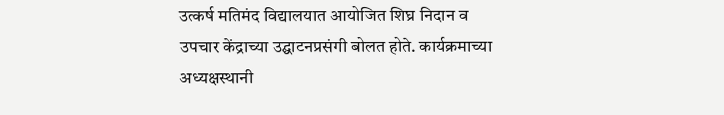उत्कर्ष मतिमंद विद्यालयात आयोजित शिघ्र निदान व उपचार केंद्राच्या उद्घाटनप्रसंगी बोलत होते. कार्यक्रमाच्या अध्यक्षस्थानी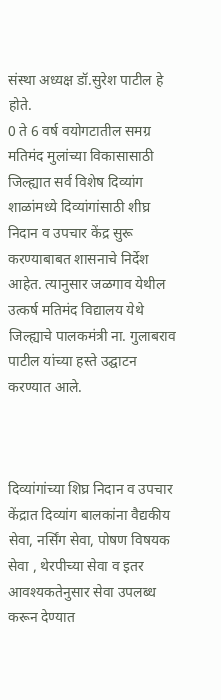संस्था अध्यक्ष डॉ.सुरेश पाटील हे होते.
0 ते 6 वर्ष वयोगटातील समग्र मतिमंद मुलांच्या विकासासाठी जिल्ह्यात सर्व विशेष दिव्यांग शाळांमध्ये दिव्यांगांसाठी शीघ्र निदान व उपचार केंद्र सुरू करण्याबाबत शासनाचे निर्देश आहेत. त्यानुसार जळगाव येथील उत्कर्ष मतिमंद विद्यालय येथे जिल्ह्याचे पालकमंत्री ना. गुलाबराव पाटील यांच्या हस्ते उद्घाटन करण्यात आले.



दिव्यांगांच्या शिघ्र निदान व उपचार केंद्रात दिव्यांग बालकांना वैद्यकीय सेवा, नर्सिंग सेवा, पोषण विषयक सेवा , थेरपीच्या सेवा व इतर आवश्यकतेनुसार सेवा उपलब्ध करून देण्यात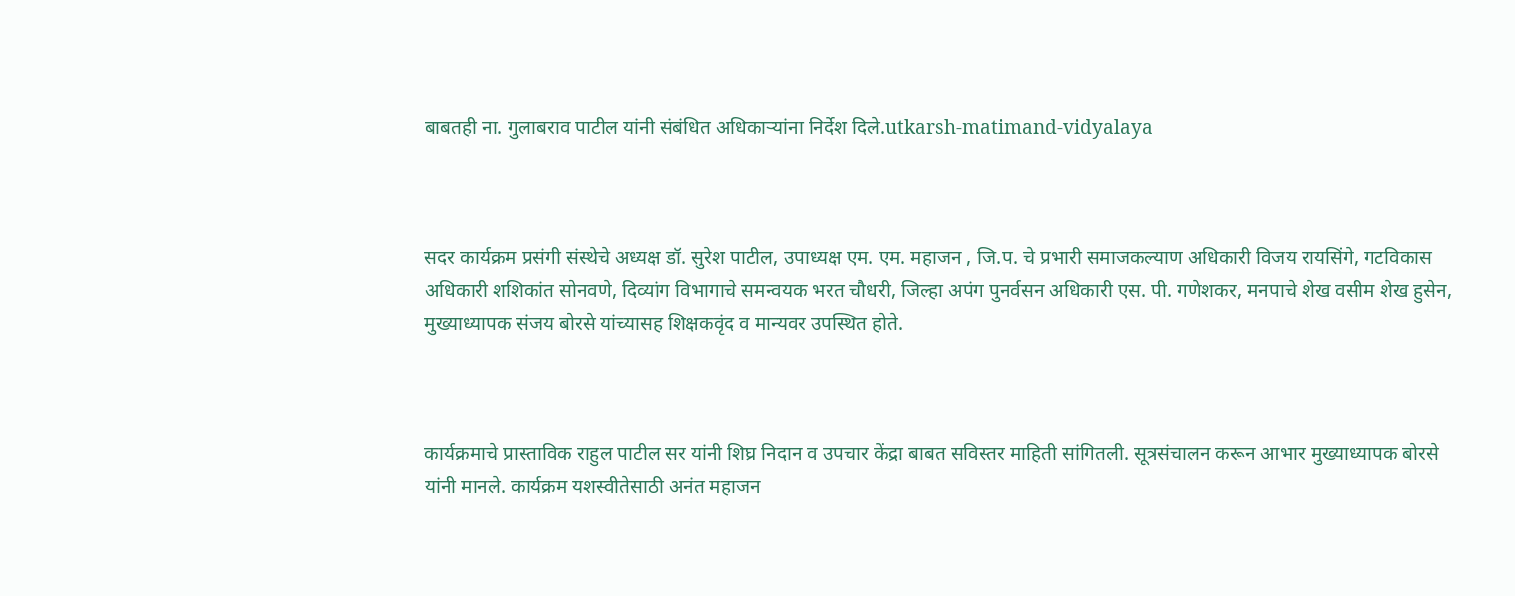बाबतही ना. गुलाबराव पाटील यांनी संबंधित अधिकाऱ्यांना निर्देश दिले.utkarsh-matimand-vidyalaya



सदर कार्यक्रम प्रसंगी संस्थेचे अध्यक्ष डॉ. सुरेश पाटील, उपाध्यक्ष एम. एम. महाजन , जि.प. चे प्रभारी समाजकल्याण अधिकारी विजय रायसिंगे, गटविकास अधिकारी शशिकांत सोनवणे, दिव्यांग विभागाचे समन्वयक भरत चौधरी, जिल्हा अपंग पुनर्वसन अधिकारी एस. पी. गणेशकर, मनपाचे शेख वसीम शेख हुसेन, मुख्याध्यापक संजय बोरसे यांच्यासह शिक्षकवृंद व मान्यवर उपस्थित होते.



कार्यक्रमाचे प्रास्ताविक राहुल पाटील सर यांनी शिघ्र निदान व उपचार केंद्रा बाबत सविस्तर माहिती सांगितली. सूत्रसंचालन करून आभार मुख्याध्यापक बोरसे यांनी मानले. कार्यक्रम यशस्वीतेसाठी अनंत महाजन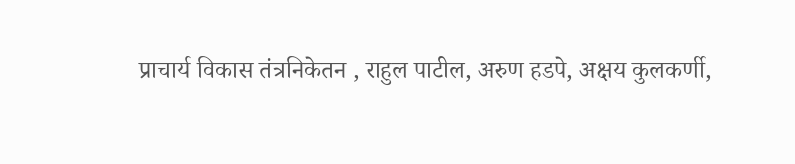प्राचार्य विकास तंत्रनिकेतन , राहुल पाटील, अरुण हडपे, अक्षय कुलकर्णी,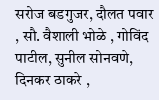सरोज बडगुजर, दौलत पवार , सौ. वैशाली भोळे , गोविंद पाटील, सुनील सोनवणे, दिनकर ठाकरे ,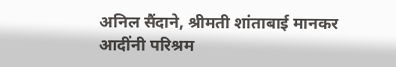अनिल सैंदाने, श्रीमती शांताबाई मानकर आदींनी परिश्रम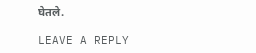घेतले.

LEAVE A REPLY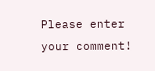Please enter your comment!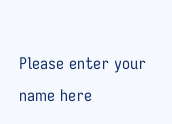Please enter your name here